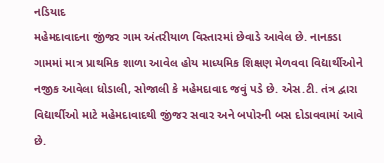નડિયાદ
મહેમદાવાદના જીંજર ગામ અંતરીયાળ વિસ્તારમાં છેવાડે આવેલ છે. નાનકડા ગામમાં માત્ર પ્રાથમિક શાળા આવેલ હોય માધ્યમિક શિક્ષણ મેળવવા વિદ્યાર્થીઓને નજીક આવેલા ધોડાલી, સોજાલી કે મહેમદાવાદ જવું પડે છે. એસ.ટી. તંત્ર દ્વારા વિદ્યાર્થીઓ માટે મહેમદાવાદથી જીંજર સવાર અને બપોરની બસ દોડાવવામાં આવે છે.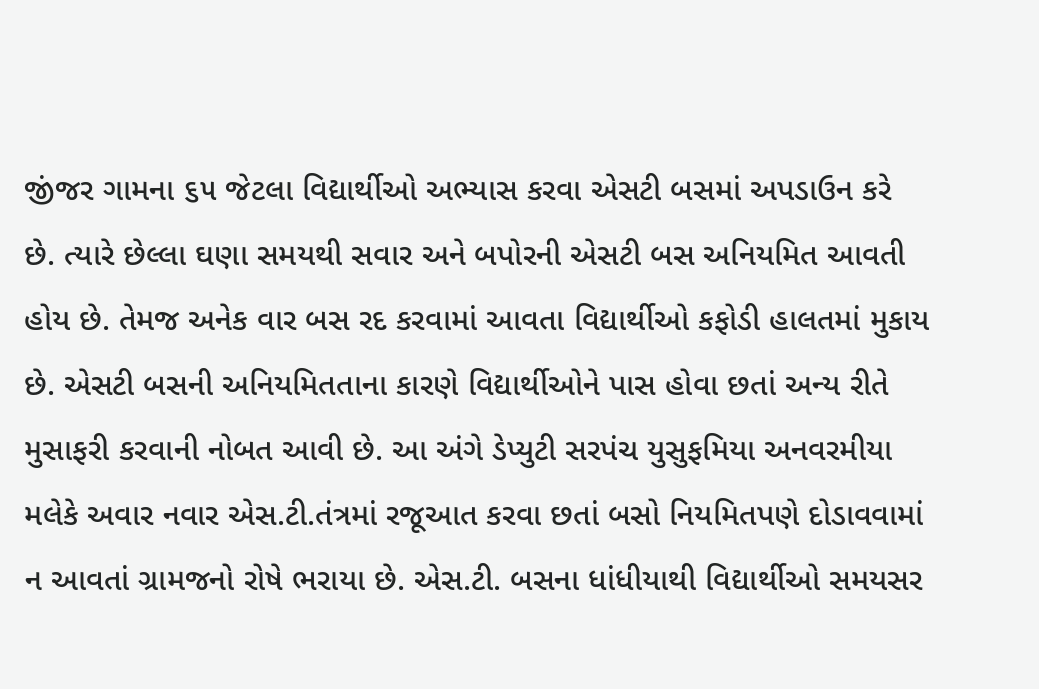જીંજર ગામના ૬૫ જેટલા વિદ્યાર્થીઓ અભ્યાસ કરવા એસટી બસમાં અપડાઉન કરે છે. ત્યારે છેલ્લા ઘણા સમયથી સવાર અને બપોરની એસટી બસ અનિયમિત આવતી હોય છે. તેમજ અનેક વાર બસ રદ કરવામાં આવતા વિદ્યાર્થીઓ કફોડી હાલતમાં મુકાય છે. એસટી બસની અનિયમિતતાના કારણે વિદ્યાર્થીઓને પાસ હોવા છતાં અન્ય રીતે મુસાફરી કરવાની નોબત આવી છે. આ અંગે ડેપ્યુટી સરપંચ યુસુફમિયા અનવરમીયા મલેકે અવાર નવાર એસ.ટી.તંત્રમાં રજૂઆત કરવા છતાં બસો નિયમિતપણે દોડાવવામાં ન આવતાં ગ્રામજનો રોષે ભરાયા છે. એસ.ટી. બસના ધાંધીયાથી વિદ્યાર્થીઓ સમયસર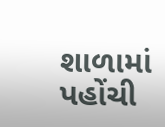શાળામાં પહોંચી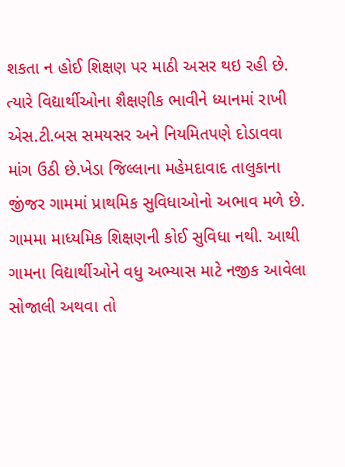શકતા ન હોઈ શિક્ષણ પર માઠી અસર થઇ રહી છે. ત્યારે વિદ્યાર્થીઓના શૈક્ષણીક ભાવીને ધ્યાનમાં રાખી એસ.ટી.બસ સમયસર અને નિયમિતપણે દોડાવવા માંગ ઉઠી છે.ખેડા જિલ્લાના મહેમદાવાદ તાલુકાના જીંજર ગામમાં પ્રાથમિક સુવિધાઓનો અભાવ મળે છે. ગામમા માધ્યમિક શિક્ષણની કોઈ સુવિધા નથી. આથી ગામના વિદ્યાર્થીઓને વધુ અભ્યાસ માટે નજીક આવેલા સોજાલી અથવા તો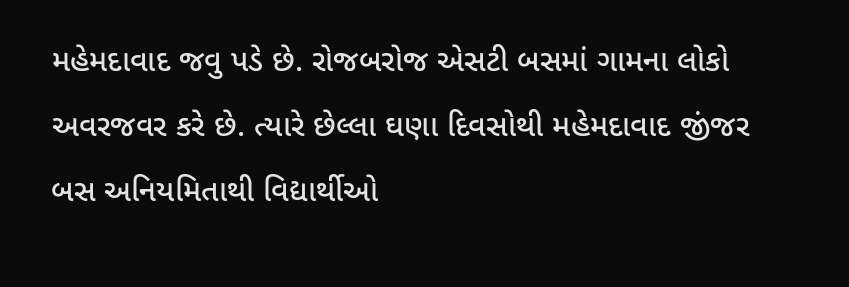મહેમદાવાદ જવુ પડે છે. રોજબરોજ એસટી બસમાં ગામના લોકો અવરજવર કરે છે. ત્યારે છેલ્લા ઘણા દિવસોથી મહેમદાવાદ જીંજર બસ અનિયમિતાથી વિદ્યાર્થીઓ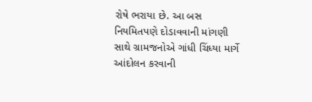રોષે ભરાયા છે. આ બસ નિયમિતપણે દોડાવવાની માંગણી સાથે ગ્રામજનોએ ગાંધી ચિંધ્યા માર્ગે આંદોલન કરવાની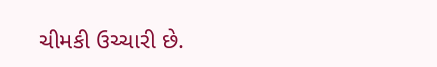ચીમકી ઉચ્ચારી છે.